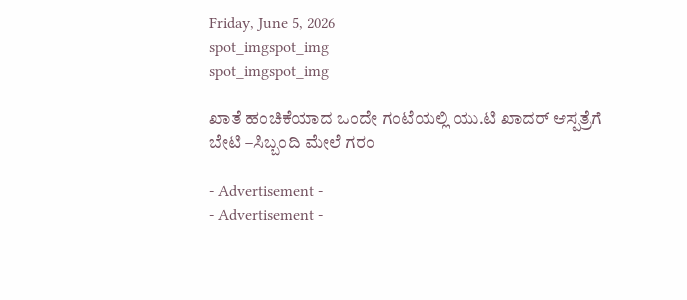Friday, June 5, 2026
spot_imgspot_img
spot_imgspot_img

ಖಾತೆ ಹಂಚಿಕೆಯಾದ ಒಂದೇ ಗಂಟೆಯಲ್ಲಿ ಯು.ಟಿ ಖಾದರ್‌ ಆಸ್ಪತ್ರೆಗೆ ಬೇಟಿ –ಸಿಬ್ಬಂದಿ ಮೇಲೆ ಗರಂ

- Advertisement -
- Advertisement -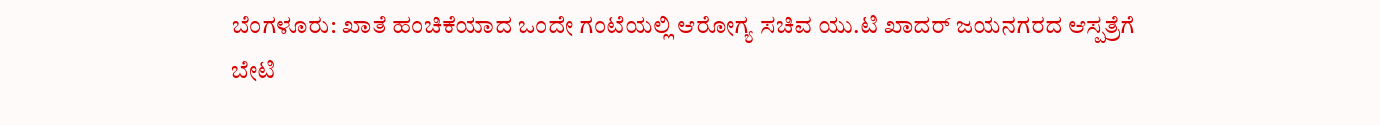ಬೆಂಗಳೂರು: ಖಾತೆ ಹಂಚಿಕೆಯಾದ ಒಂದೇ ಗಂಟೆಯಲ್ಲಿ ಆರೋಗ್ಯ ಸಚಿವ ಯು.ಟಿ ಖಾದರ್‌ ಜಯನಗರದ ಆಸ್ಪತ್ರೆಗೆ ಬೇಟಿ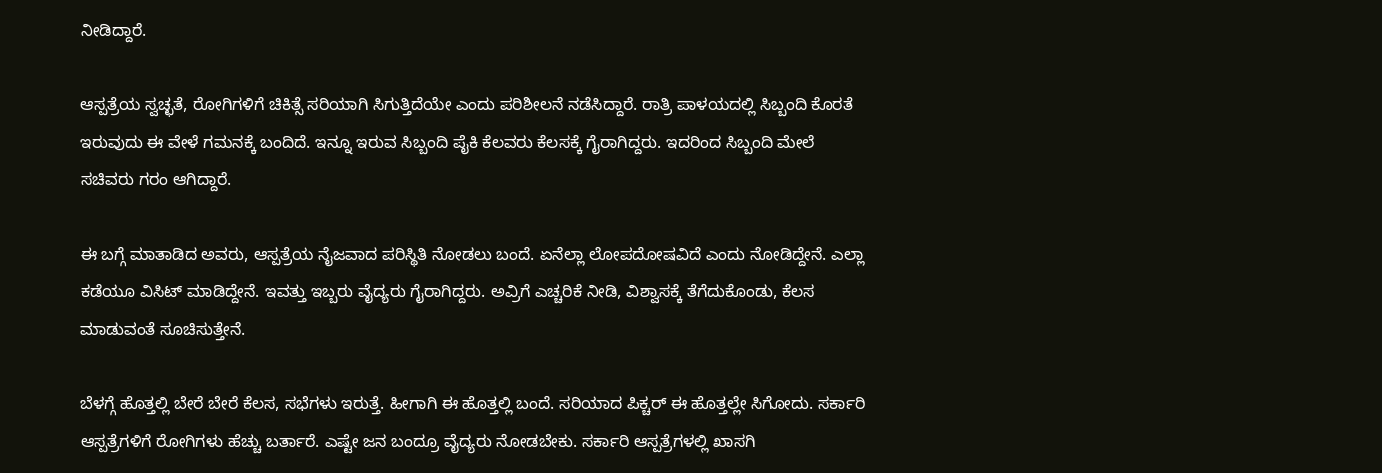ನೀಡಿದ್ದಾರೆ.

ಆಸ್ಪತ್ರೆಯ ಸ್ವಚ್ಛತೆ, ರೋಗಿಗಳಿಗೆ ಚಿಕಿತ್ಸೆ ಸರಿಯಾಗಿ ಸಿಗುತ್ತಿದೆಯೇ ಎಂದು ಪರಿಶೀಲನೆ ನಡೆಸಿದ್ದಾರೆ. ರಾತ್ರಿ ಪಾಳಯದಲ್ಲಿ ಸಿಬ್ಬಂದಿ ಕೊರತೆ ಇರುವುದು ಈ ವೇಳೆ ಗಮನಕ್ಕೆ ಬಂದಿದೆ. ಇನ್ನೂ ಇರುವ ಸಿಬ್ಬಂದಿ ಪೈಕಿ ಕೆಲವರು ಕೆಲಸಕ್ಕೆ ಗೈರಾಗಿದ್ದರು. ಇದರಿಂದ ಸಿಬ್ಬಂದಿ ಮೇಲೆ ಸಚಿವರು ಗರಂ ಆಗಿದ್ದಾರೆ.

ಈ ಬಗ್ಗೆ ಮಾತಾಡಿದ ಅವರು, ಆಸ್ಪತ್ರೆಯ ನೈಜವಾದ ಪರಿಸ್ಥಿತಿ ನೋಡಲು ಬಂದೆ. ಏನೆಲ್ಲಾ ಲೋಪದೋಷವಿದೆ ಎಂದು ನೋಡಿದ್ದೇನೆ. ಎಲ್ಲಾ ಕಡೆಯೂ ವಿಸಿಟ್ ಮಾಡಿದ್ದೇನೆ. ಇವತ್ತು ಇಬ್ಬರು ವೈದ್ಯರು ಗೈರಾಗಿದ್ದರು. ಅವ್ರಿಗೆ ಎಚ್ಚರಿಕೆ ನೀಡಿ, ವಿಶ್ವಾಸಕ್ಕೆ ತೆಗೆದುಕೊಂಡು, ಕೆಲಸ ಮಾಡುವಂತೆ ಸೂಚಿಸುತ್ತೇನೆ.

ಬೆಳಗ್ಗೆ ಹೊತ್ತಲ್ಲಿ ಬೇರೆ ಬೇರೆ ಕೆಲಸ, ಸಭೆಗಳು ಇರುತ್ತೆ. ಹೀಗಾಗಿ ಈ ಹೊತ್ತಲ್ಲಿ ಬಂದೆ. ಸರಿಯಾದ ಪಿಕ್ಚರ್ ಈ ಹೊತ್ತಲ್ಲೇ ಸಿಗೋದು. ಸರ್ಕಾರಿ ಆಸ್ಪತ್ರೆಗಳಿಗೆ ರೋಗಿಗಳು ಹೆಚ್ಚು ಬರ್ತಾರೆ. ಎಷ್ಟೇ ಜನ ಬಂದ್ರೂ ವೈದ್ಯರು ನೋಡಬೇಕು. ಸರ್ಕಾರಿ ಆಸ್ಪತ್ರೆಗಳಲ್ಲಿ ಖಾಸಗಿ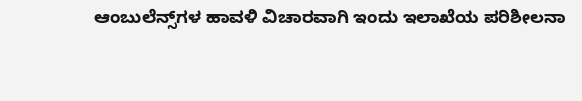ಆಂಬುಲೆನ್ಸ್‌ಗಳ ಹಾವಳಿ ವಿಚಾರವಾಗಿ ಇಂದು ಇಲಾಖೆಯ ಪರಿಶೀಲನಾ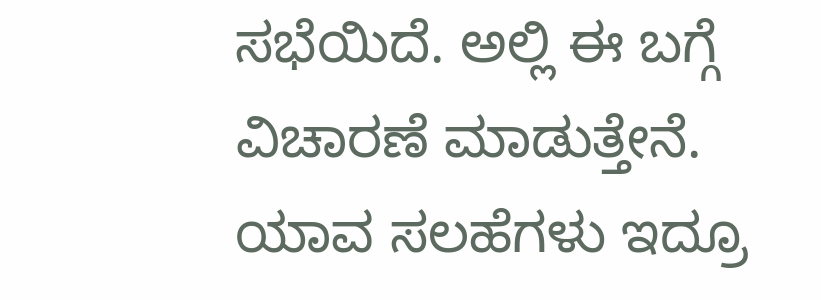ಸಭೆಯಿದೆ. ಅಲ್ಲಿ ಈ ಬಗ್ಗೆ ವಿಚಾರಣೆ ಮಾಡುತ್ತೇನೆ. ಯಾವ ಸಲಹೆಗಳು ಇದ್ರೂ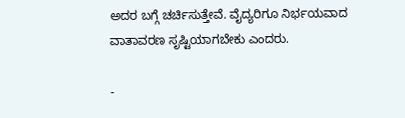ಅದರ ಬಗ್ಗೆ ಚರ್ಚಿಸುತ್ತೇವೆ. ವೈದ್ಯರಿಗೂ ನಿರ್ಭಯವಾದ ವಾತಾವರಣ ಸೃಷ್ಟಿಯಾಗಬೇಕು ಎಂದರು.

-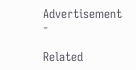Advertisement -

Related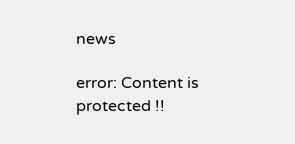news

error: Content is protected !!